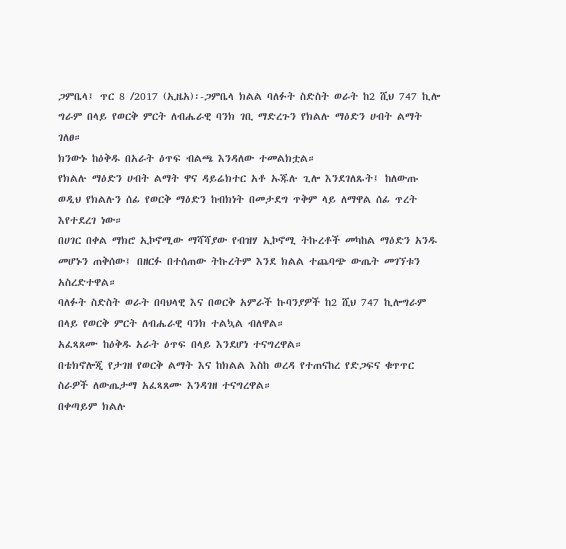ጋምቤላ፤ ጥር 8 /2017 (ኢዜአ)፡-ጋምቤላ ክልል ባለፉት ስድስት ወራት ከ2 ሺህ 747 ኪሎ ግራም በላይ የወርቅ ምርት ለብሔራዊ ባንክ ገቢ ማድረጉን የክልሉ ማዕድን ሀብት ልማት ገለፀ።
ክንውኑ ከዕቅዱ በአራት ዕጥፍ ብልጫ እንዳለው ተመልክቷል።
የክልሉ ማዕድን ሀብት ልማት ዋና ዳይሬክተር አቶ ኡጁሉ ጊሎ እንደገለጹት፤ ከለውጡ ወዲህ የክልሉን ሰፊ የወርቅ ማዕድን ከብክነት በመታደግ ጥቅም ላይ ለማዋል ሰፊ ጥረት እየተደረገ ነው።
በሀገር በቀል ማክሮ ኢኮኖሚው ማሻሻያው የብዝሃ ኢኮኖሚ ትኩረቶች መካከል ማዕድን አንዱ መሆኑን ጠቅሰው፤ በዘርፉ በተሰጠው ትኩረትም እንደ ክልል ተጨባጭ ውጤት መገኘቱን አስረድተዋል።
ባለፉት ስድስት ወራት በባህላዊ እና በወርቅ አምራች ኩባንያዎች ከ2 ሺህ 747 ኪሎግራም በላይ የወርቅ ምርት ለብሔራዊ ባንክ ተልኳል ብለዋል።
አፈጻጸሙ ከዕቅዱ አራት ዕጥፍ በላይ እንደሆነ ተናግረዋል።
በቴክኖሎጂ የታገዘ የወርቅ ልማት እና ከክልል እስከ ወረዳ የተጠናከረ የድጋፍና ቁጥጥር ስራዎች ለውጤታማ አፈጻጸሙ እንዳገዘ ተናግረዋል።
በቀጣይም ክልሉ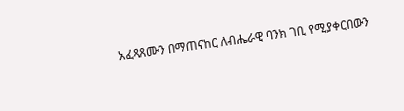አፈጻጸሙን በማጠናከር ለብሔራዊ ባንክ ገቢ የሚያቀርበውን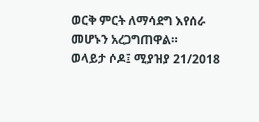ወርቅ ምርት ለማሳደግ እየሰራ መሆኑን አረጋግጠዋል።
ወላይታ ሶዶ፤ ሚያዝያ 21/2018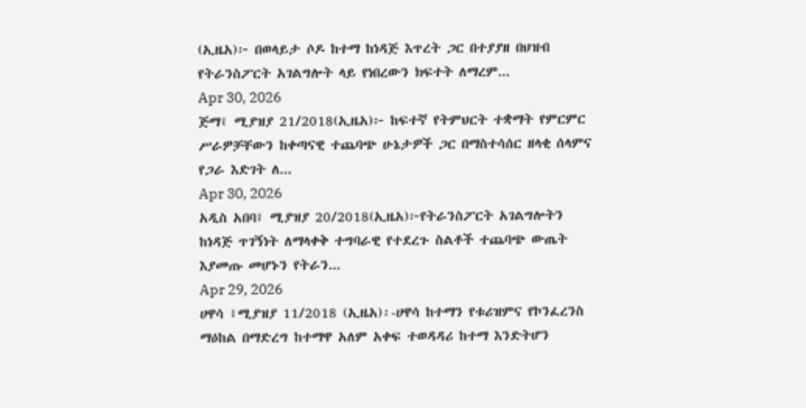(ኢዜአ)፦ በወላይታ ሶዶ ከተማ ከነዳጅ እጥረት ጋር በተያያዘ በህዝብ የትራንስፖርት አገልግሎት ላይ የነበረውን ክፍተት ለማረም...
Apr 30, 2026
ጅማ፤ ሚያዝያ 21/2018(ኢዜአ)፦ ከፍተኛ የትምህርት ተቋማት የምርምር ሥራዎቻቸውን ከቀጣናዊ ተጨባጭ ሁኔታዎች ጋር በማስተሳሰር ዘላቂ ሰላምና የጋራ እድገት ለ...
Apr 30, 2026
አዲስ አበባ፤ ሚያዝያ 20/2018(ኢዜአ)፦የትራንስፖርት አገልግሎትን ከነዳጅ ጥገኝነት ለማላቀቅ ተግባራዊ የተደረጉ ስልቶች ተጨባጭ ውጤት እያመጡ መሆኑን የትራን...
Apr 29, 2026
ሀዋሳ ፤ሚያዝያ 11/2018 (ኢዜአ)፡-ሀዋሳ ከተማን የቱሪዝምና የኮንፈረንስ ማዕከል በማድረግ ከተማዋ አለም አቀፍ ተወዳዳሪ ከተማ እንድትሆን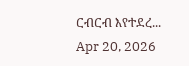ርብርብ እየተደረ...
Apr 20, 2026